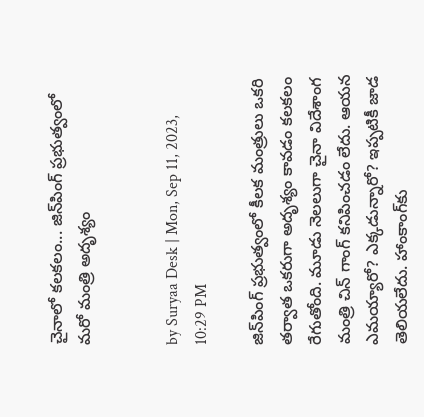చైనాలో కలకలం... జిన్‌పింగ్ ప్రభుత్వంలో మరో మంత్రి అదృశ్యం


by Suryaa Desk | Mon, Sep 11, 2023, 10:29 PM

జిన్‌పింగ్ ప్రభుత్వంలో కీలక మంత్రులు ఒకరి తర్వాత ఒకరుగా అదృశ్యం కావడం కలకలం రేగుతోంది. మూడు నెలలుగా చైనా విదేశాంగ మంత్రి చిన్ గాంగ్ కనిపించడం లేదు. ఆయన ఎమయ్యారో? ఎక్కడున్నారో? ఇప్పటికీ జాడ తెలియలేదు. హాంకాంగ్‌కు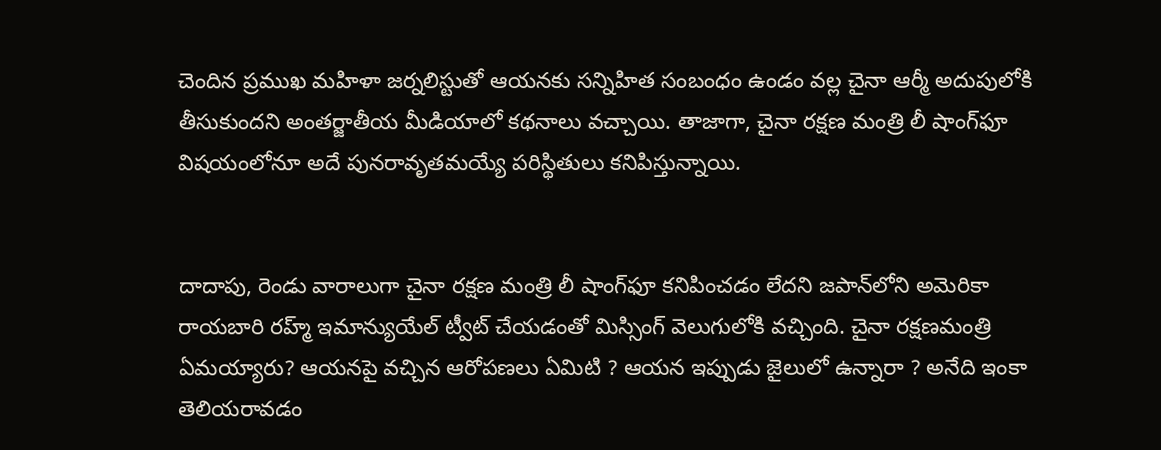చెందిన ప్రముఖ మహిళా జర్నలిస్టుతో ఆయనకు సన్నిహిత సంబంధం ఉండం వల్ల చైనా ఆర్మీ అదుపులోకి తీసుకుందని అంతర్జాతీయ మీడియాలో కథనాలు వచ్చాయి. తాజాగా, చైనా రక్షణ మంత్రి లీ షాంగ్‌‌ఫూ విషయంలోనూ అదే పునరావృతమయ్యే పరిస్థితులు కనిపిస్తున్నాయి.


దాదాపు, రెండు వారాలుగా చైనా రక్షణ మంత్రి లీ షాంగ్‌ఫూ కనిపించడం లేదని జపాన్‌లోని అమెరికా రాయబారి రహ్మ్ ఇమాన్యుయేల్ ట్వీట్ చేయడంతో మిస్సింగ్ వెలుగులోకి వచ్చింది. చైనా రక్షణమంత్రి ఏమయ్యారు? ఆయనపై వచ్చిన ఆరోపణలు ఏమిటి ? ఆయన ఇప్పుడు జైలులో ఉన్నారా ? అనేది ఇంకా తెలియరావడం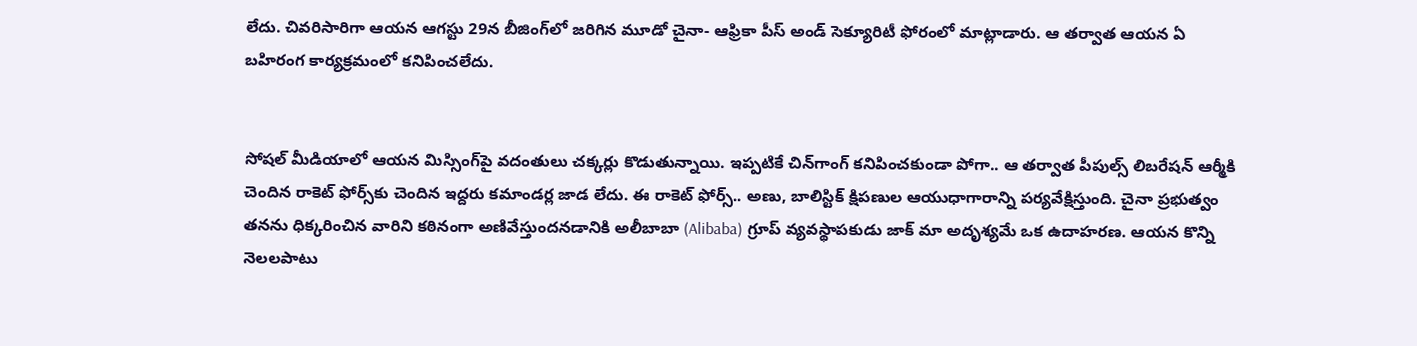లేదు. చివరిసారిగా ఆయన ఆగస్టు 29న బీజింగ్‌లో జరిగిన మూడో చైనా- ఆఫ్రికా పీస్‌ అండ్ సెక్యూరిటీ ఫోరంలో మాట్లాడారు. ఆ తర్వాత ఆయన ఏ బహిరంగ కార్యక్రమంలో కనిపించలేదు.


సోషల్ మీడియాలో ఆయన మిస్సింగ్‌పై వదంతులు చక్కర్లు కొడుతున్నాయి. ఇప్పటికే చిన్‌గాంగ్‌ కనిపించకుండా పోగా.. ఆ తర్వాత పీపుల్స్‌ లిబరేషన్ ఆర్మీకి చెందిన రాకెట్ ఫోర్స్‌కు చెందిన ఇద్దరు కమాండర్ల జాడ లేదు. ఈ రాకెట్ ఫోర్స్‌.. అణు, బాలిస్టిక్‌ క్షిపణుల ఆయుధాగారాన్ని పర్యవేక్షిస్తుంది. చైనా ప్రభుత్వం తనను ధిక్కరించిన వారిని కఠినంగా అణివేస్తుందనడానికి అలీబాబా (Alibaba) గ్రూప్‌ వ్యవస్థాపకుడు జాక్‌ మా అదృశ్యమే ఒక ఉదాహరణ. ఆయన కొన్ని నెలలపాటు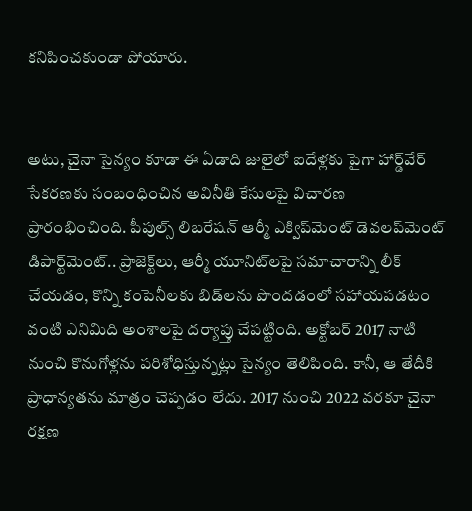కనిపించకుండా పోయారు.


అటు, చైనా సైన్యం కూడా ఈ ఏడాది జులైలో ఐదేళ్లకు పైగా హార్డ్‌వేర్ సేకరణకు సంబంధించిన అవినీతి కేసులపై విచారణ ప్రారంభించింది. పీపుల్స్ లిబరేషన్ ఆర్మీ ఎక్విప్‌మెంట్ డెవలప్‌మెంట్ డిపార్ట్‌మెంట్.. ప్రాజెక్ట్‌లు, ఆర్మీ యూనిట్‌లపై సమాచారాన్ని లీక్ చేయడం, కొన్ని కంపెనీలకు బిడ్‌లను పొందడంలో సహాయపడటం వంటి ఎనిమిది అంశాలపై దర్యాప్తు చేపట్టింది. అక్టోబర్ 2017 నాటి నుంచి కొనుగోళ్లను పరిశోధిస్తున్నట్లు సైన్యం తెలిపింది. కానీ, ఆ తేదీకి ప్రాధాన్యతను మాత్రం చెప్పడం లేదు. 2017 నుంచి 2022 వరకూ చైనా రక్షణ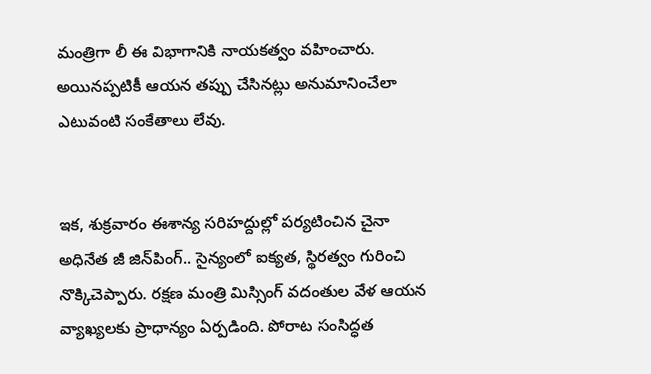మంత్రిగా లీ ఈ విభాగానికి నాయకత్వం వహించారు. అయినప్పటికీ ఆయన తప్పు చేసినట్లు అనుమానించేలా ఎటువంటి సంకేతాలు లేవు.


ఇక, శుక్రవారం ఈశాన్య సరిహద్దుల్లో పర్యటించిన చైనా అధినేత జీ జిన్‌పింగ్.. సైన్యంలో ఐక్యత, స్థిరత్వం గురించి నొక్కిచెప్పారు. రక్షణ మంత్రి మిస్సింగ్ వదంతుల వేళ ఆయన వ్యాఖ్యలకు ప్రాధాన్యం ఏర్పడింది. పోరాట సంసిద్ధత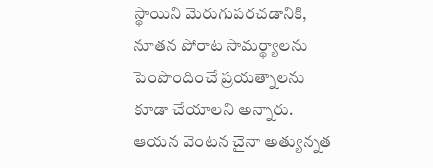స్థాయిని మెరుగుపరచడానికి, నూతన పోరాట సామర్థ్యాలను పెంపొందించే ప్రయత్నాలను కూడా చేయాలని అన్నారు. ఆయన వెంటన చైనా అత్యున్నత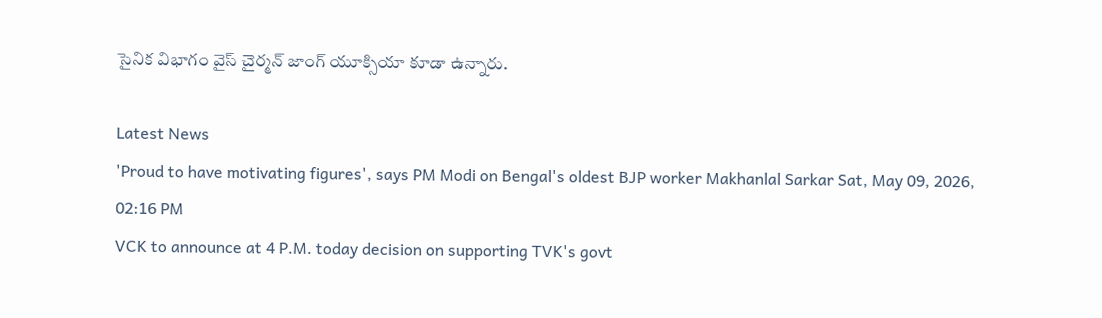సైనిక విభాగం వైస్ చైర్మన్ జాంగ్ యూక్సియా కూడా ఉన్నారు.

Latest News
'Proud to have motivating figures', says PM Modi on Bengal's oldest BJP worker Makhanlal Sarkar Sat, May 09, 2026, 02:16 PM
VCK to announce at 4 P.M. today decision on supporting TVK's govt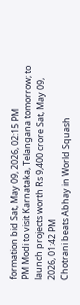formation bid Sat, May 09, 2026, 02:15 PM
PM Modi to visit Karnataka, Telangana tomorrow; to launch projects worth Rs 9,400 crore Sat, May 09, 2026, 01:42 PM
Chotrani beats Abhay in World Squash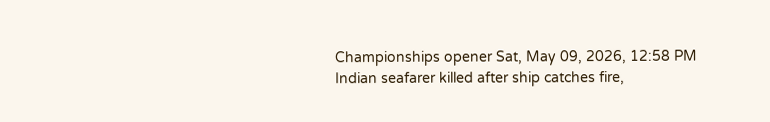Championships opener Sat, May 09, 2026, 12:58 PM
Indian seafarer killed after ship catches fire,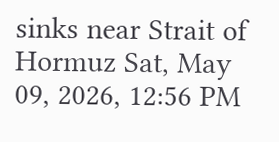sinks near Strait of Hormuz Sat, May 09, 2026, 12:56 PM